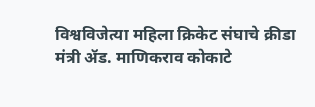विश्वविजेत्या महिला क्रिकेट संघाचे क्रीडा मंत्री ॲड. माणिकराव कोकाटे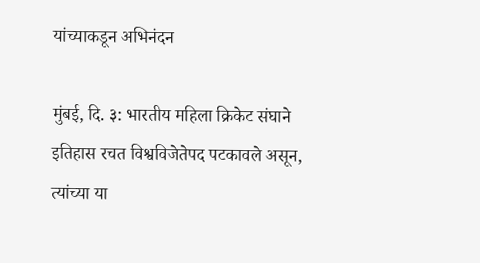यांच्याकडून अभिनंदन

मुंबई, दि. ३: भारतीय महिला क्रिकेट संघाने इतिहास रचत विश्वविजेतेपद पटकावले असून, त्यांच्या या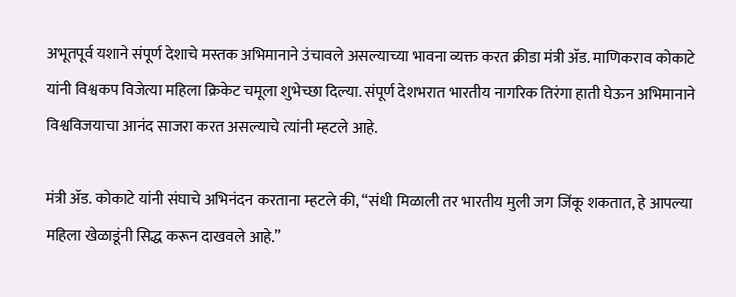अभूतपूर्व यशाने संपूर्ण देशाचे मस्तक अभिमानाने उंचावले असल्याच्या भावना व्यक्त करत क्रीडा मंत्री ॲड. माणिकराव कोकाटे यांनी विश्वकप विजेत्या महिला क्रिकेट चमूला शुभेच्छा दिल्या. संपूर्ण देशभरात भारतीय नागरिक तिरंगा हाती घेऊन अभिमानाने विश्वविजयाचा आनंद साजरा करत असल्याचे त्यांनी म्हटले आहे.

मंत्री ॲड. कोकाटे यांनी संघाचे अभिनंदन करताना म्हटले की, “संधी मिळाली तर भारतीय मुली जग जिंकू शकतात, हे आपल्या महिला खेळाडूंनी सिद्ध करून दाखवले आहे.”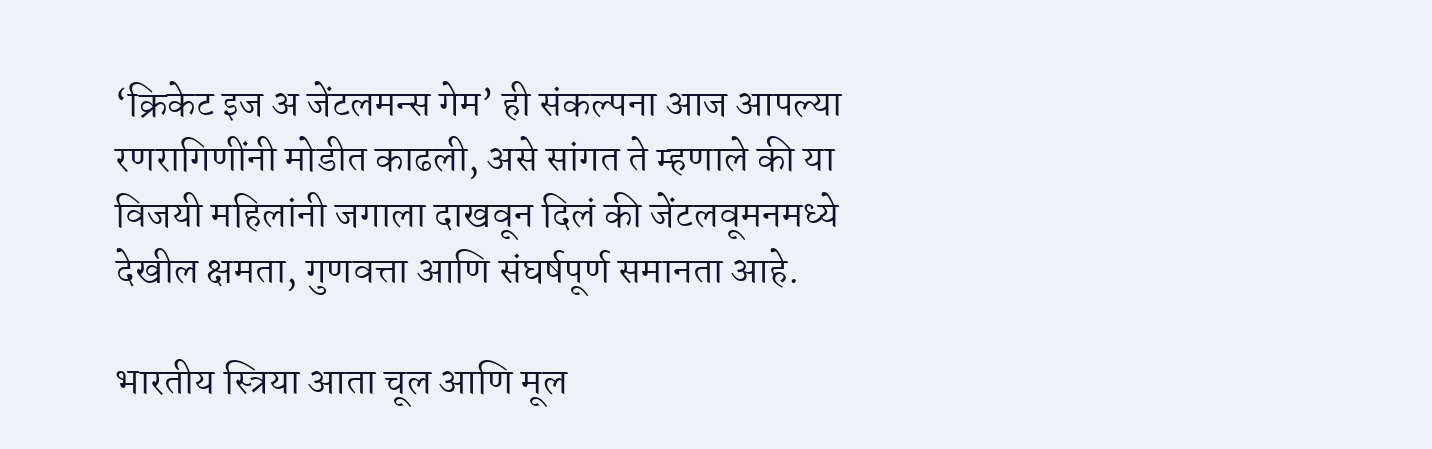‘क्रिकेट इज अ जेंटलमन्स गेम’ ही संकल्पना आज आपल्या रणरागिणींनी मोडीत काढली, असे सांगत ते म्हणाले की या विजयी महिलांनी जगाला दाखवून दिलं की जेंटलवूमनमध्ये देखील क्षमता, गुणवत्ता आणि संघर्षपूर्ण समानता आहे.

भारतीय स्त्रिया आता चूल आणि मूल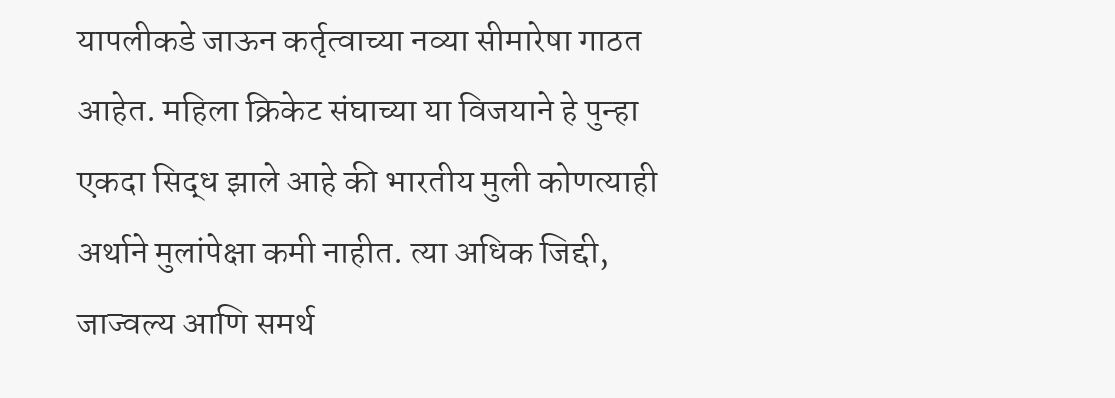यापलीकडे जाऊन कर्तृत्वाच्या नव्या सीमारेषा गाठत आहेत. महिला क्रिकेट संघाच्या या विजयाने हे पुन्हा एकदा सिद्ध झाले आहे की भारतीय मुली कोणत्याही अर्थाने मुलांपेक्षा कमी नाहीत. त्या अधिक जिद्दी, जाज्वल्य आणि समर्थ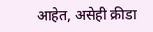आहेत, असेही क्रीडा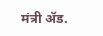मंत्री ॲड.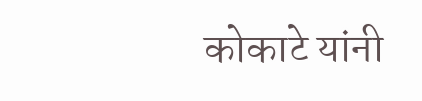कोकाटे यांनी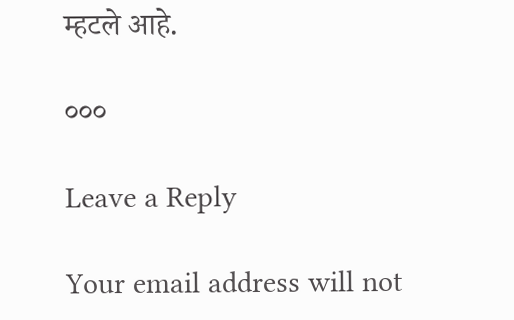म्हटले आहे.

०००

Leave a Reply

Your email address will not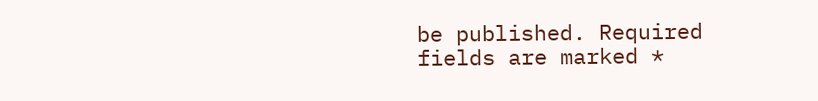be published. Required fields are marked *